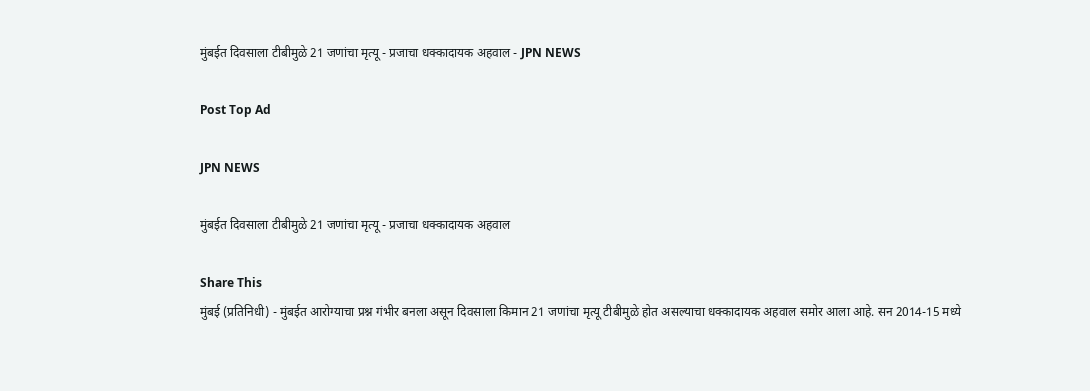मुंबईत दिवसाला टीबीमुळे 21 जणांचा मृत्यू - प्रजाचा धक्कादायक अहवाल - JPN NEWS

Post Top Ad

JPN NEWS

मुंबईत दिवसाला टीबीमुळे 21 जणांचा मृत्यू - प्रजाचा धक्कादायक अहवाल

Share This
मुंबई (प्रतिनिधी) - मुंबईत आरोग्याचा प्रश्न गंभीर बनला असून दिवसाला किमान 21 जणांचा मृत्यू टीबीमुळे होत असल्याचा धक्कादायक अहवाल समोर आला आहे. सन 2014-15 मध्ये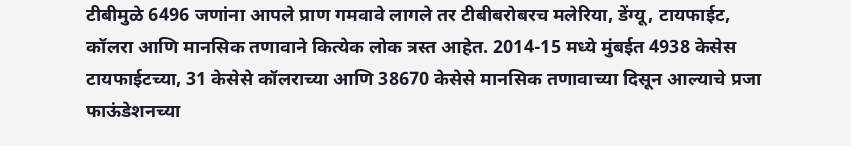टीबीमुळे 6496 जणांना आपले प्राण गमवावे लागले तर टीबीबरोबरच मलेरिया, डेंग्यू, टायफाईट, कॉलरा आणि मानसिक तणावाने कित्येक लोक त्रस्त आहेत. 2014-15 मध्ये मुंबईत 4938 केसेस टायफाईटच्या, 31 केसेसे कॉलराच्या आणि 38670 केसेसे मानसिक तणावाच्या दिसून आल्याचे प्रजा फाऊंडेशनच्या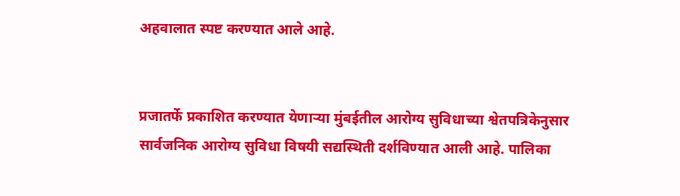अहवालात स्पष्ट करण्यात आले आहे.


प्रजातर्फे प्रकाशित करण्यात येणाऱ्या मुंबईतील आरोग्य सुविधाच्या श्वेतपत्रिकेनुसार सार्वजनिक आरोग्य सुविधा विषयी सद्यस्थिती दर्शविण्यात आली आहे. पालिका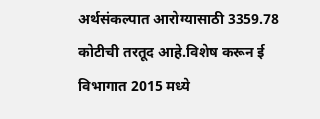अर्थसंकल्पात आरोग्यासाठी 3359.78 कोटीची तरतूद आहे.विशेष करून ई विभागात 2015 मध्ये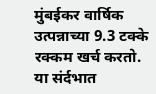मुंबईकर वार्षिक उत्पन्नाच्या 9.3 टक्के रक्कम खर्च करतो. या संर्दभात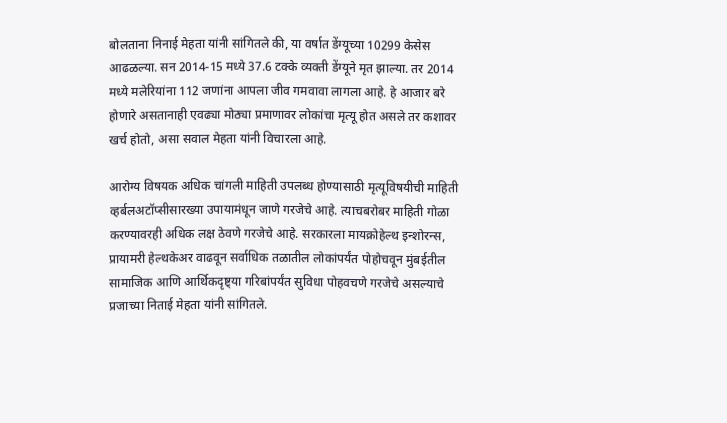बोलताना निनाई मेहता यांनी सांगितले की, या वर्षात डेंग्यूच्या 10299 केसेस आढळल्या. सन 2014-15 मध्ये 37.6 टक्के व्यक्ती डेंग्यूने मृत झाल्या. तर 2014 मध्ये मलेरियांना 112 जणांना आपला जीव गमवावा लागला आहे. हे आजार बरे होणारे असतानाही एवढ्या मोठ्या प्रमाणावर लोकांचा मृत्यू होत असले तर कशावर खर्च होतो, असा सवाल मेहता यांनी विचारला आहे.

आरोग्य विषयक अधिक चांगली माहिती उपलब्ध होण्यासाठी मृत्यूविषयीची माहिती व्हर्बलअटॉप्सीसारख्या उपायामंधून जाणे गरजेचे आहे. त्याचबरोबर माहिती गोळा करण्यावरही अधिक लक्ष ठेवणे गरजेचे आहे. सरकारला मायक्रोहेल्थ इन्शोरन्स, प्रायामरी हेल्थकेअर वाढवून सर्वाधिक तळातील लोकांपर्यंत पोहोचवून मुंबईतील सामाजिक आणि आर्थिकदृष्ट्या गरिबांपर्यंत सुविधा पोहवचणे गरजेचे असल्याचे प्रजाच्या निताई मेहता यांनी सांगितले.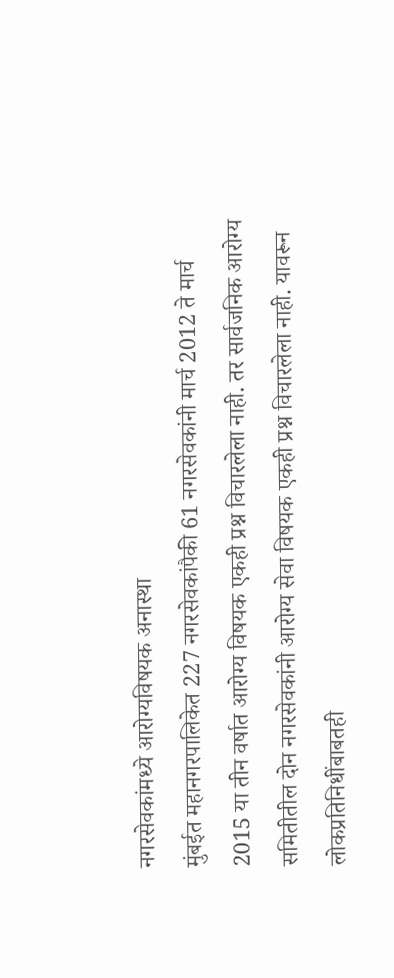नगरसेवकांमध्ये आरोग्यविषयक अनास्था
मुंबईत महानगरपालिकेत 227 नगरसेवकांपैकी 61 नगरसेवकांनी मार्च 2012 ते मार्च 2015 या तीन वर्षात आरोग्य विषयक एकही प्रश्न विचारलेला नाही. तर सार्वजनिक आरोग्य समितीतील दोन नगरसेवकांनी आरोग्य सेवा विषयक एकही प्रश्न विचारलेला नाही. यावरून लोकप्रतिनिधींबाबतही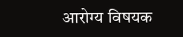आरोग्य विषयक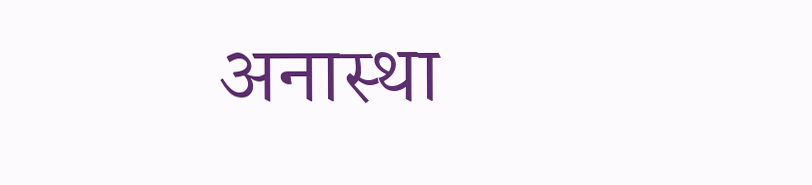अनास्था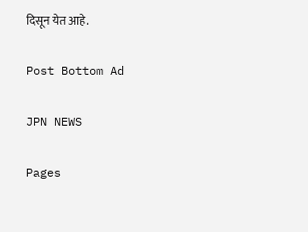दिसून येत आहे.

Post Bottom Ad

JPN NEWS

Pages